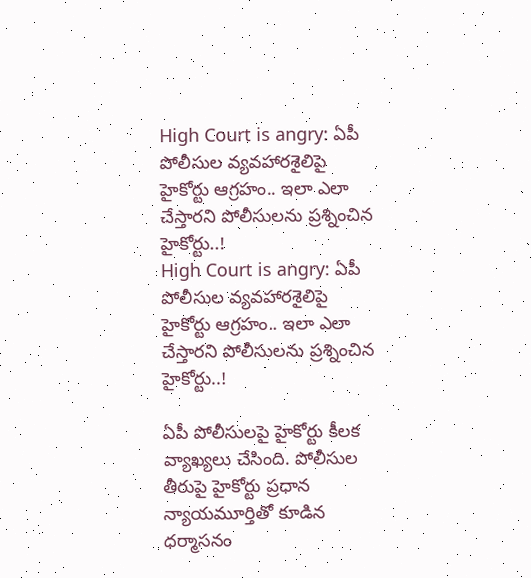High Court is angry: ఏపీ పోలీసుల వ్యవహారశైలిపై హైకోర్టు ఆగ్రహం.. ఇలా ఎలా చేస్తారని పోలీసులను ప్రశ్నించిన హైకోర్టు..!
High Court is angry: ఏపీ పోలీసుల వ్యవహారశైలిపై హైకోర్టు ఆగ్రహం.. ఇలా ఎలా చేస్తారని పోలీసులను ప్రశ్నించిన హైకోర్టు..!

ఏపీ పోలీసులపై హైకోర్టు కీలక వ్యాఖ్యలు చేసింది. పోలీసుల తీరుపై హైకోర్టు ప్రధాన న్యాయమూర్తితో కూడిన ధర్మాసనం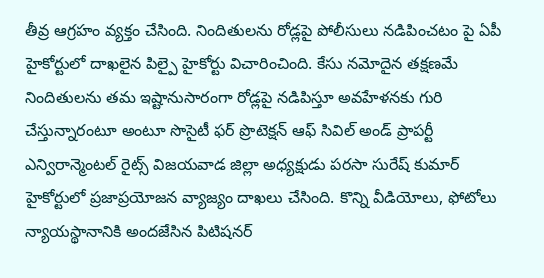తీవ్ర ఆగ్రహం వ్యక్తం చేసింది. నిందితులను రోడ్లపై పోలీసులు నడిపించటం పై ఏపీ హైకోర్టులో దాఖలైన పిల్పై హైకోర్టు విచారించింది. కేసు నమోదైన తక్షణమే నిందితులను తమ ఇష్టానుసారంగా రోడ్లపై నడిపిస్తూ అవహేళనకు గురి చేస్తున్నారంటూ అంటూ సొసైటీ ఫర్ ప్రొటెక్షన్ ఆఫ్ సివిల్ అండ్ ప్రాపర్టీ ఎన్విరాన్మెంటల్ రైట్స్ విజయవాడ జిల్లా అధ్యక్షుడు పరసా సురేష్ కుమార్ హైకోర్టులో ప్రజాప్రయోజన వ్యాజ్యం దాఖలు చేసింది. కొన్ని వీడియోలు, ఫోటోలు న్యాయస్థానానికి అందజేసిన పిటిషనర్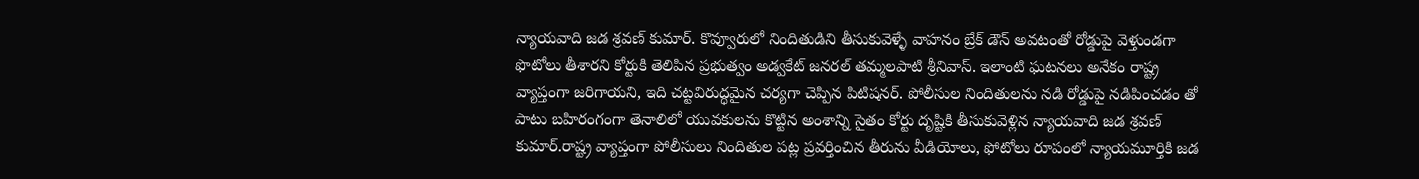న్యాయవాది జడ శ్రవణ్ కుమార్. కొవ్వూరులో నిందితుడిని తీసుకువెళ్ళే వాహనం బ్రేక్ డౌన్ అవటంతో రోడ్డుపై వెళ్తుండగా ఫొటోలు తీశారని కోర్టుకి తెలిపిన ప్రభుత్వం అడ్వకేట్ జనరల్ తమ్మలపాటి శ్రీనివాస్. ఇలాంటి ఘటనలు అనేకం రాష్ట్ర వ్యాప్తంగా జరిగాయని, ఇది చట్టవిరుద్ధమైన చర్యగా చెప్పిన పిటిషనర్. పోలీసుల నిందితులను నడి రోడ్డుపై నడిపించడం తో పాటు బహిరంగంగా తెనాలిలో యువకులను కొట్టిన అంశాన్ని సైతం కోర్టు దృష్టికి తీసుకువెళ్లిన న్యాయవాది జడ శ్రవణ్ కుమార్.రాష్ట్ర వ్యాప్తంగా పోలీసులు నిందితుల పట్ల ప్రవర్తించిన తీరును వీడియోలు, ఫోటోలు రూపంలో న్యాయమూర్తికి జడ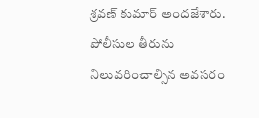శ్రవణ్ కుమార్ అందజేశారు. పోలీసుల తీరును నిలువరించాల్సిన అవసరం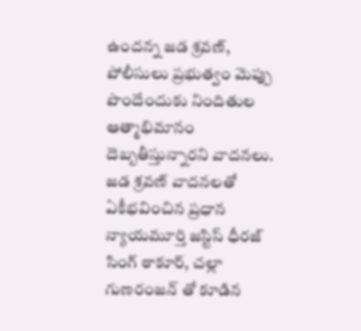ఉందన్న జడ శ్రవణ్, పోలీసులు ప్రభుత్వం మెప్పు పొందేందుకు నిందితుల ఆత్మాభిమానం దెబ్బతీస్తున్నారని వాదనలు. జడ శ్రవణ్ వాదనలతో ఏకీభవించిన ప్రధాన న్యాయమూర్తి జస్టిస్ ధీరజ్ సింగ్ ఠాకూర్, చల్లా గుణరంజన్ తో కూడిన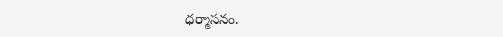ధర్మాసనం.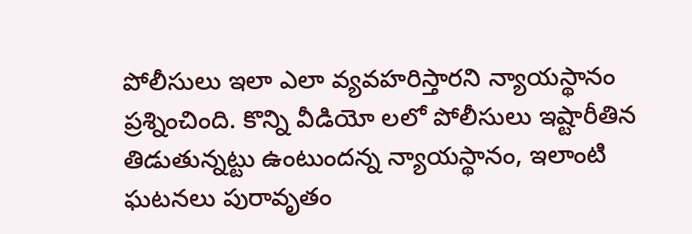పోలీసులు ఇలా ఎలా వ్యవహరిస్తారని న్యాయస్థానం ప్రశ్నించింది. కొన్ని వీడియో లలో పోలీసులు ఇష్టారీతిన తిడుతున్నట్టు ఉంటుందన్న న్యాయస్థానం, ఇలాంటి ఘటనలు పురావృతం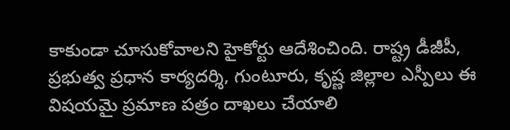కాకుండా చూసుకోవాలని హైకోర్టు ఆదేశించింది. రాష్ట్ర డీజీపీ, ప్రభుత్వ ప్రధాన కార్యదర్శి, గుంటూరు, కృష్ణ జిల్లాల ఎస్పీలు ఈ విషయమై ప్రమాణ పత్రం దాఖలు చేయాలి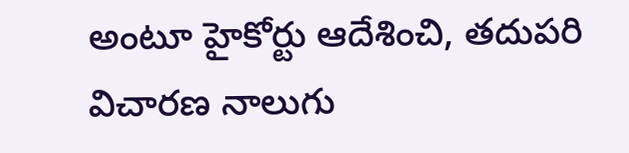అంటూ హైకోర్టు ఆదేశించి, తదుపరి విచారణ నాలుగు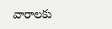వారాలకు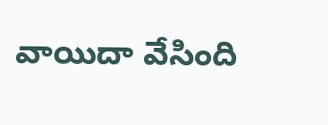వాయిదా వేసింది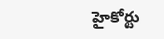హైకోర్టు